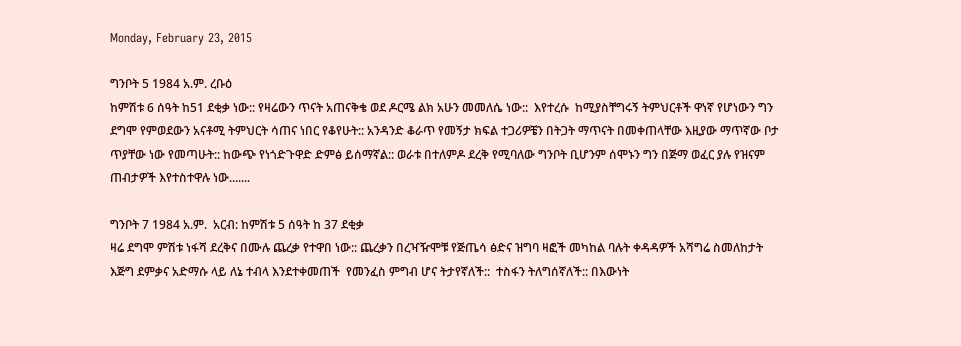Monday, February 23, 2015

ግንቦት 5 1984 አ.ም. ረቡዕ
ከምሽቱ 6 ሰዓት ከ51 ደቂቃ ነው:: የዛሬውን ጥናት አጠናቅቄ ወደ ዶርሜ ልክ አሁን መመለሴ ነው::  እየተረሱ  ከሚያስቸግሩኝ ትምህርቶች ዋነኛ የሆነውን ግን ደግሞ የምወደውን አናቶሚ ትምህርት ሳጠና ነበር የቆየሁት:: አንዳንድ ቆራጥ የመኝታ ክፍል ተጋሪዎቼን በትጋት ማጥናት በመቀጠላቸው እዚያው ማጥኛው ቦታ ጥያቸው ነው የመጣሁት:: ከውጭ የነጎድጉዋድ ድምፅ ይሰማኛል:: ወራቱ በተለምዶ ደረቅ የሚባለው ግንቦት ቢሆንም ሰሞኑን ግን በጅማ ወፈር ያሉ የዝናም ጠብታዎች እየተስተዋሉ ነው.......

ግንቦት 7 1984 አ.ም.  አርብ: ከምሽቱ 5 ሰዓት ከ 37 ደቂቃ
ዛሬ ደግሞ ምሽቱ ነፋሻ ደረቅና በሙሉ ጨረቃ የተዋበ ነው:: ጨረቃን በረዣዥሞቹ የጅጤሳ ፅድና ዝግባ ዛፎች መካከል ባሉት ቀዳዳዎች አሻግሬ ስመለከታት እጅግ ደምቃና አድማሱ ላይ ለኔ ተብላ እንደተቀመጠች  የመንፈስ ምግብ ሆና ትታየኛለች::  ተስፋን ትለግሰኛለች:: በእውነት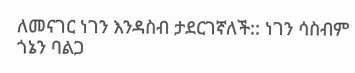ለመናገር ነገን እንዳስብ ታደርገኛለች:: ነገን ሳስብም ጎኔን ባልጋ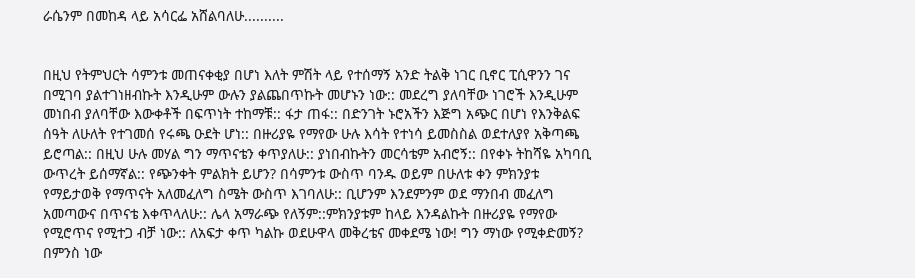ራሴንም በመከዳ ላይ አሳርፌ አሸልባለሁ..........


በዚህ የትምህርት ሳምንቱ መጠናቀቂያ በሆነ እለት ምሽት ላይ የተሰማኝ አንድ ትልቅ ነገር ቢኖር ፒሲዋንን ገና በሚገባ ያልተገነዘብኩት እንዲሁም ውሉን ያልጨበጥኩት መሆኑን ነው:: መደረግ ያለባቸው ነገሮች እንዲሁም መነበብ ያለባቸው እውቀቶች በፍጥነት ተከማቹ:: ፋታ ጠፋ:: በድንገት ኑሮአችን እጅግ አጭር በሆነ የእንቅልፍ ሰዓት ለሁለት የተገመሰ የሩጫ ዑደት ሆነ:: በዙሪያዬ የማየው ሁሉ እሳት የተነሳ ይመስስል ወደተለያየ አቅጣጫ ይሮጣል:: በዚህ ሁሉ መሃል ግን ማጥናቴን ቀጥያለሁ:: ያነበብኩትን መርሳቴም አብሮኝ:: በየቀኑ ትከሻዬ አካባቢ ውጥረት ይሰማኛል:: የጭንቀት ምልክት ይሆን? በሳምንቱ ውስጥ ባንዱ ወይም በሁለቱ ቀን ምክንያቱ የማይታወቅ የማጥናት አለመፈለግ ስሜት ውስጥ እገባለሁ:: ቢሆንም እንደምንም ወደ ማንበብ መፈለግ አመጣውና በጥናቴ እቀጥላለሁ:: ሌላ አማራጭ የለኝም::ምክንያቱም ከላይ እንዳልኩት በዙሪያዬ የማየው የሚሮጥና የሚተጋ ብቻ ነው:: ለአፍታ ቀጥ ካልኩ ወደሁዋላ መቅረቴና መቀደሜ ነው! ግን ማነው የሚቀድመኝ? በምንስ ነው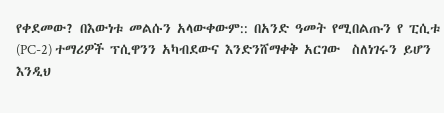የቀደመው? በእውነቱ መልሱን አላውቀውም:: በአንድ ዓመት የሚበልጡን የ ፒሲቱ (PC-2) ተማሪዎች ፕሲዋንን አካብደውና እንድንሸማቀቅ አርገው  ስለነገሩን ይሆን እንዲህ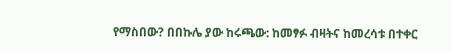የማስበው? በበኩሌ ያው ከሩጫው: ከመፃፉ ብዛትና ከመረሳቱ በተቀር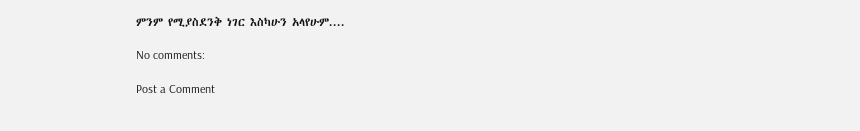ምንም የሚያስደንቅ ነገር እስካሁን አላየሁም....

No comments:

Post a Comment